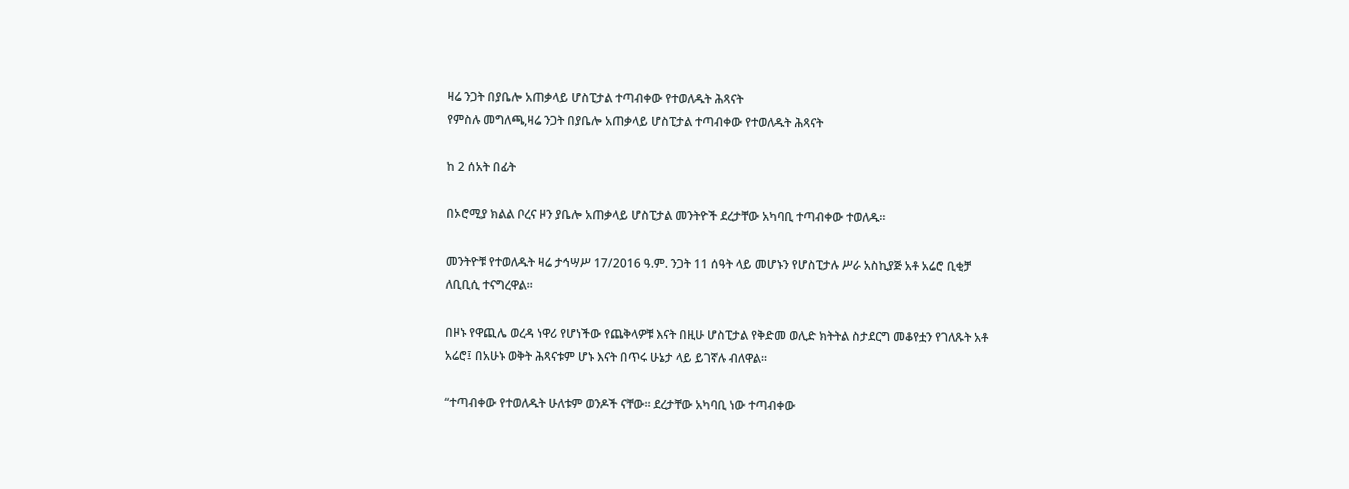ዛሬ ንጋት በያቤሎ አጠቃላይ ሆስፒታል ተጣብቀው የተወለዱት ሕጻናት
የምስሉ መግለጫ,ዛሬ ንጋት በያቤሎ አጠቃላይ ሆስፒታል ተጣብቀው የተወለዱት ሕጻናት

ከ 2 ሰአት በፊት

በኦሮሚያ ክልል ቦረና ዞን ያቤሎ አጠቃላይ ሆስፒታል መንትዮች ደረታቸው አካባቢ ተጣብቀው ተወለዱ።

መንትዮቹ የተወለዱት ዛሬ ታኅሣሥ 17/2016 ዓ.ም. ንጋት 11 ሰዓት ላይ መሆኑን የሆስፒታሉ ሥራ አስኪያጅ አቶ አሬሮ ቢቂቻ ለቢቢሲ ተናግረዋል።

በዞኑ የዋጪሌ ወረዳ ነዋሪ የሆነችው የጨቅላዎቹ እናት በዚሁ ሆስፒታል የቅድመ ወሊድ ክትትል ስታደርግ መቆየቷን የገለጹት አቶ አሬሮ፤ በአሁኑ ወቅት ሕጻናቱም ሆኑ እናት በጥሩ ሁኔታ ላይ ይገኛሉ ብለዋል።

“ተጣብቀው የተወለዱት ሁለቱም ወንዶች ናቸው። ደረታቸው አካባቢ ነው ተጣብቀው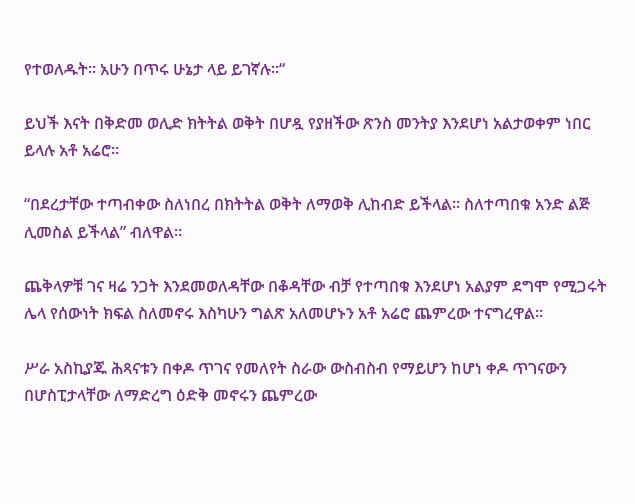የተወለዱት። አሁን በጥሩ ሁኔታ ላይ ይገኛሉ።“

ይህች እናት በቅድመ ወሊድ ክትትል ወቅት በሆዷ የያዘችው ጽንስ መንትያ እንደሆነ አልታወቀም ነበር ይላሉ አቶ አሬሮ።

“በደረታቸው ተጣብቀው ስለነበረ በክትትል ወቅት ለማወቅ ሊከብድ ይችላል። ስለተጣበቁ አንድ ልጅ ሊመስል ይችላል” ብለዋል።

ጨቅላዎቹ ገና ዛሬ ንጋት እንደመወለዳቸው በቆዳቸው ብቻ የተጣበቁ እንደሆነ አልያም ደግሞ የሚጋሩት ሌላ የሰውነት ክፍል ስለመኖሩ እስካሁን ግልጽ አለመሆኑን አቶ አሬሮ ጨምረው ተናግረዋል።

ሥራ አስኪያጁ ሕጻናቱን በቀዶ ጥገና የመለየት ስራው ውስብስብ የማይሆን ከሆነ ቀዶ ጥገናውን በሆስፒታላቸው ለማድረግ ዕድቅ መኖሩን ጨምረው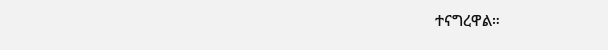ተናግረዋል።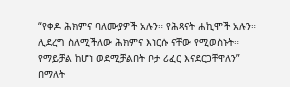“የቀዶ ሕክምና ባለሙያዎች አሉን። የሕጻናት ሐኪሞች አሉን። ሊደረግ ስለሚችለው ሕክምና እነርሱ ናቸው የሚወስኑት። የማይቻል ከሆነ ወደሚቻልበት ቦታ ሪፈር እናደርጋቸዋለን” በማለት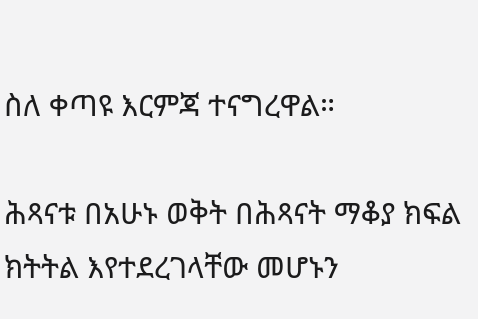ስለ ቀጣዩ እርምጃ ተናግረዋል።

ሕጻናቱ በአሁኑ ወቅት በሕጻናት ማቆያ ክፍል ክትትል እየተደረገላቸው መሆኑን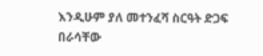እንዲሁም ያለ መተንፈሻ ስርዓት ድጋፍ በራሳቸው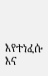እየተነፈሱ እና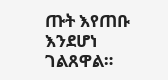ጡት እየጠቡ እንደሆነ ገልጸዋል።